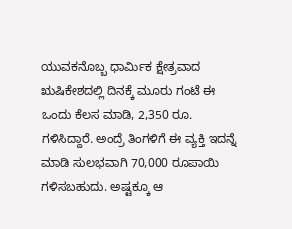ಯುವಕನೊಬ್ಬ ಧಾರ್ಮಿಕ ಕ್ಷೇತ್ರವಾದ ಋಷಿಕೇಶದಲ್ಲಿ ದಿನಕ್ಕೆ ಮೂರು ಗಂಟೆ ಈ ಒಂದು ಕೆಲಸ ಮಾಡಿ, 2,350 ರೂ. ಗಳಿಸಿದ್ದಾರೆ. ಅಂದ್ರೆ ತಿಂಗಳಿಗೆ ಈ ವ್ಯಕ್ತಿ ಇದನ್ನೆ ಮಾಡಿ ಸುಲಭವಾಗಿ 70,000 ರೂಪಾಯಿ ಗಳಿಸಬಹುದು. ಅಷ್ಟಕ್ಕೂ ಆ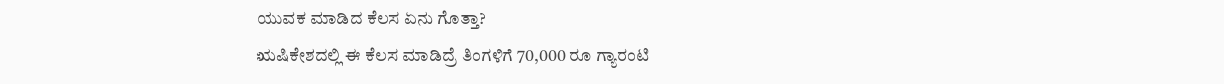ಯುವಕ ಮಾಡಿದ ಕೆಲಸ ಏನು ಗೊತ್ತಾ?
ಋಷಿಕೇಶದಲ್ಲಿ ಈ ಕೆಲಸ ಮಾಡಿದ್ರೆ ತಿಂಗಳಿಗೆ 70,000 ರೂ ಗ್ಯಾರಂಟಿ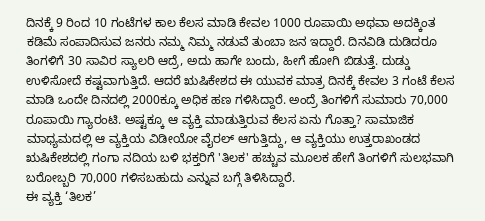ದಿನಕ್ಕೆ 9 ರಿಂದ 10 ಗಂಟೆಗಳ ಕಾಲ ಕೆಲಸ ಮಾಡಿ ಕೇವಲ 1000 ರೂಪಾಯಿ ಅಥವಾ ಅದಕ್ಕಿಂತ ಕಡಿಮೆ ಸಂಪಾದಿಸುವ ಜನರು ನಮ್ಮ ನಿಮ್ಮ ನಡುವೆ ತುಂಬಾ ಜನ ಇದ್ದಾರೆ. ದಿನವಿಡಿ ದುಡಿದರೂ ತಿಂಗಳಿಗೆ 30 ಸಾವಿರ ಸ್ಯಾಲರಿ ಆದ್ರೆ, ಅದು ಹಾಗೇ ಬಂದು, ಹೀಗೆ ಹೋಗಿ ಬಿಡುತ್ತೆ. ದುಡ್ಡು ಉಳಿಸೋದೆ ಕಷ್ಟವಾಗುತ್ತಿದೆ. ಆದರೆ ಋಷಿಕೇಶದ ಈ ಯುವಕ ಮಾತ್ರ ದಿನಕ್ಕೆ ಕೇವಲ 3 ಗಂಟೆ ಕೆಲಸ ಮಾಡಿ ಒಂದೇ ದಿನದಲ್ಲಿ 2000ಕ್ಕೂ ಅಧಿಕ ಹಣ ಗಳಿಸಿದ್ದಾರೆ. ಅಂದ್ರೆ ತಿಂಗಳಿಗೆ ಸುಮಾರು 70,000 ರೂಪಾಯಿ ಗ್ಯಾರಂಟಿ. ಅಷ್ಟಕ್ಕೂ ಆ ವ್ಯಕ್ತಿ ಮಾಡುತ್ತಿರುವ ಕೆಲಸ ಏನು ಗೊತ್ತಾ? ಸಾಮಾಜಿಕ ಮಾಧ್ಯಮದಲ್ಲಿ ಆ ವ್ಯಕ್ತಿಯ ವಿಡೀಯೋ ವೈರಲ್ ಆಗುತ್ತಿದ್ದು, ಆ ವ್ಯಕ್ತಿಯು ಉತ್ತರಾಖಂಡದ ಋಷಿಕೇಶದಲ್ಲಿ ಗಂಗಾ ನದಿಯ ಬಳಿ ಭಕ್ತರಿಗೆ 'ತಿಲಕ' ಹಚ್ಚುವ ಮೂಲಕ ಹೇಗೆ ತಿಂಗಳಿಗೆ ಸುಲಭವಾಗಿ ಬರೋಬ್ಬರಿ 70,000 ಗಳಿಸಬಹುದು ಎನ್ನುವ ಬಗ್ಗೆ ತಿಳಿಸಿದ್ದಾರೆ.
ಈ ವ್ಯಕ್ತಿ ‘ತಿಲಕ’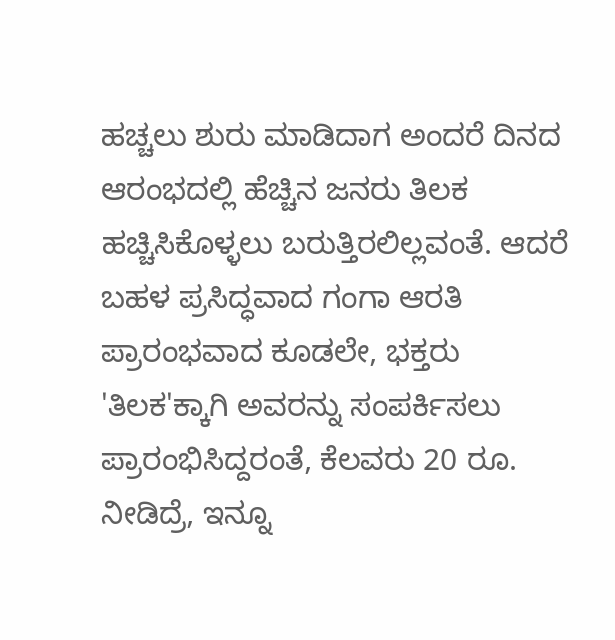ಹಚ್ಚಲು ಶುರು ಮಾಡಿದಾಗ ಅಂದರೆ ದಿನದ ಆರಂಭದಲ್ಲಿ ಹೆಚ್ಚಿನ ಜನರು ತಿಲಕ ಹಚ್ಚಿಸಿಕೊಳ್ಳಲು ಬರುತ್ತಿರಲಿಲ್ಲವಂತೆ. ಆದರೆ ಬಹಳ ಪ್ರಸಿದ್ಧವಾದ ಗಂಗಾ ಆರತಿ ಪ್ರಾರಂಭವಾದ ಕೂಡಲೇ, ಭಕ್ತರು 'ತಿಲಕ'ಕ್ಕಾಗಿ ಅವರನ್ನು ಸಂಪರ್ಕಿಸಲು ಪ್ರಾರಂಭಿಸಿದ್ದರಂತೆ, ಕೆಲವರು 20 ರೂ. ನೀಡಿದ್ರೆ, ಇನ್ನೂ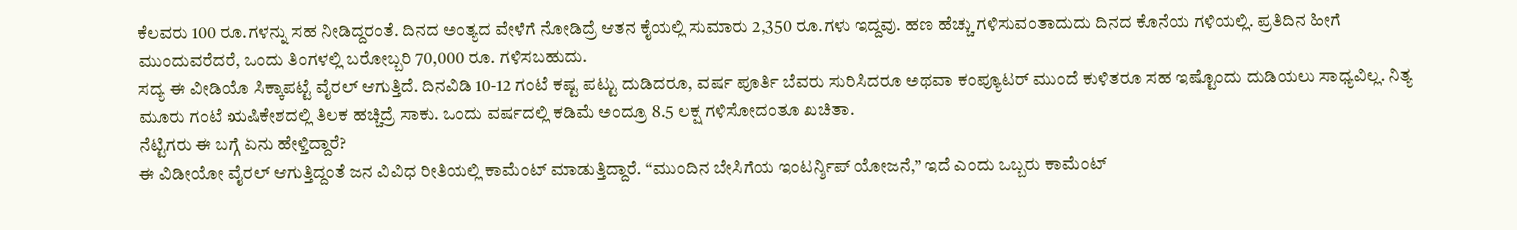ಕೆಲವರು 100 ರೂ.ಗಳನ್ನು ಸಹ ನೀಡಿದ್ದರಂತೆ. ದಿನದ ಅಂತ್ಯದ ವೇಳೆಗೆ ನೋಡಿದ್ರೆ ಆತನ ಕೈಯಲ್ಲಿ ಸುಮಾರು 2,350 ರೂ.ಗಳು ಇದ್ದವು. ಹಣ ಹೆಚ್ಚು ಗಳಿಸುವಂತಾದುದು ದಿನದ ಕೊನೆಯ ಗಳಿಯಲ್ಲಿ. ಪ್ರತಿದಿನ ಹೀಗೆ ಮುಂದುವರೆದರೆ, ಒಂದು ತಿಂಗಳಲ್ಲಿ ಬರೋಬ್ಬರಿ 70,000 ರೂ. ಗಳಿಸಬಹುದು.
ಸದ್ಯ ಈ ವೀಡಿಯೊ ಸಿಕ್ಕಾಪಟ್ಟೆ ವೈರಲ್ ಆಗುತ್ತಿದೆ. ದಿನವಿಡಿ 10-12 ಗಂಟೆ ಕಷ್ಟ ಪಟ್ಟು ದುಡಿದರೂ, ವರ್ಷ ಪೂರ್ತಿ ಬೆವರು ಸುರಿಸಿದರೂ ಅಥವಾ ಕಂಪ್ಯೂಟರ್ ಮುಂದೆ ಕುಳಿತರೂ ಸಹ ಇಷ್ಟೊಂದು ದುಡಿಯಲು ಸಾಧ್ಯವಿಲ್ಲ. ನಿತ್ಯ ಮೂರು ಗಂಟೆ ಋಷಿಕೇಶದಲ್ಲಿ ತಿಲಕ ಹಚ್ಚಿದ್ರೆ ಸಾಕು. ಒಂದು ವರ್ಷದಲ್ಲಿ ಕಡಿಮೆ ಅಂದ್ರೂ 8.5 ಲಕ್ಷ ಗಳಿಸೋದಂತೂ ಖಚಿತಾ.
ನೆಟ್ಟಿಗರು ಈ ಬಗ್ಗೆ ಏನು ಹೇಳ್ತಿದ್ದಾರೆ?
ಈ ವಿಡೀಯೋ ವೈರಲ್ ಆಗುತ್ತಿದ್ದಂತೆ ಜನ ವಿವಿಧ ರೀತಿಯಲ್ಲಿ ಕಾಮೆಂಟ್ ಮಾಡುತ್ತಿದ್ದಾರೆ. “ಮುಂದಿನ ಬೇಸಿಗೆಯ ಇಂಟರ್ನ್ಶಿಪ್ ಯೋಜನೆ,” ಇದೆ ಎಂದು ಒಬ್ಬರು ಕಾಮೆಂಟ್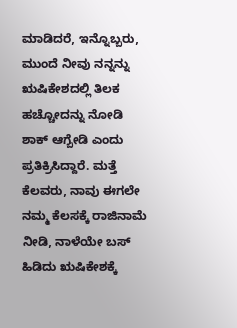ಮಾಡಿದರೆ, ಇನ್ನೊಬ್ಬರು, ಮುಂದೆ ನೀವು ನನ್ನನ್ನು ಋಷಿಕೇಶದಲ್ಲಿ ತಿಲಕ ಹಚ್ಚೋದನ್ನು ನೋಡಿ ಶಾಕ್ ಆಗ್ಬೇಡಿ ಎಂದು ಪ್ರತಿಕ್ರಿಸಿದ್ದಾರೆ. ಮತ್ತೆ ಕೆಲವರು, ನಾವು ಈಗಲೇ ನಮ್ಮ ಕೆಲಸಕ್ಕೆ ರಾಜಿನಾಮೆ ನೀಡಿ, ನಾಳೆಯೇ ಬಸ್ ಹಿಡಿದು ಋಷಿಕೇಶಕ್ಕೆ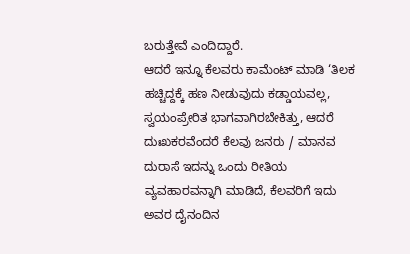ಬರುತ್ತೇವೆ ಎಂದಿದ್ದಾರೆ.
ಆದರೆ ಇನ್ನೂ ಕೆಲವರು ಕಾಮೆಂಟ್ ಮಾಡಿ ‘ತಿಲಕ ಹಚ್ಚಿದ್ದಕ್ಕೆ ಹಣ ನೀಡುವುದು ಕಡ್ಡಾಯವಲ್ಲ, ಸ್ವಯಂಪ್ರೇರಿತ ಭಾಗವಾಗಿರಬೇಕಿತ್ತು, ಆದರೆ ದುಃಖಕರವೆಂದರೆ ಕೆಲವು ಜನರು / ಮಾನವ ದುರಾಸೆ ಇದನ್ನು ಒಂದು ರೀತಿಯ ವ್ಯವಹಾರವನ್ನಾಗಿ ಮಾಡಿದೆ, ಕೆಲವರಿಗೆ ಇದು ಅವರ ದೈನಂದಿನ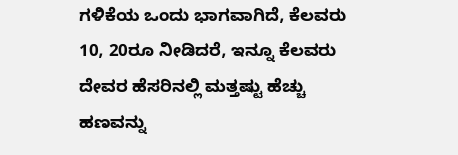ಗಳಿಕೆಯ ಒಂದು ಭಾಗವಾಗಿದೆ, ಕೆಲವರು 10, 20ರೂ ನೀಡಿದರೆ, ಇನ್ನೂ ಕೆಲವರು ದೇವರ ಹೆಸರಿನಲ್ಲಿ ಮತ್ತಷ್ಟು ಹೆಚ್ಚು ಹಣವನ್ನು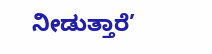ನೀಡುತ್ತಾರೆ’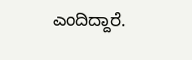ಎಂದಿದ್ದಾರೆ.